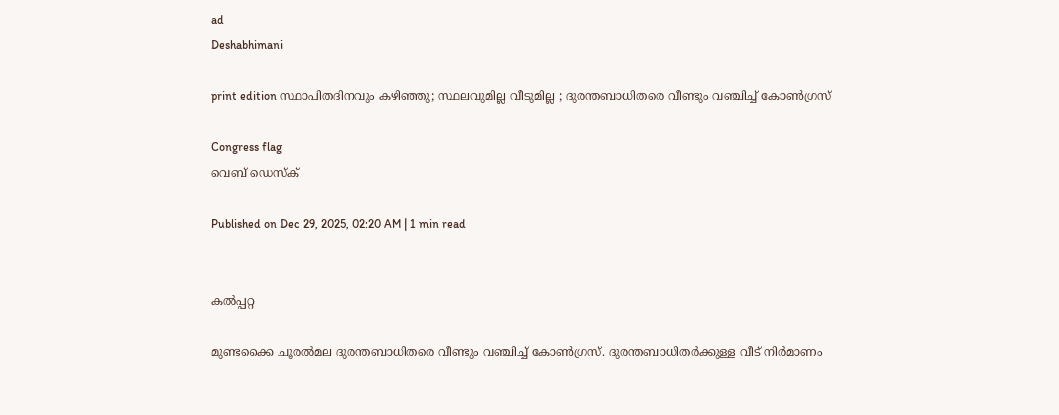ad
Deshabhimani

print edition സ്ഥാപിതദിനവും കഴിഞ്ഞു; സ്ഥലവുമില്ല വീടുമില്ല ; ദുരന്തബാധിതരെ വീണ്ടും വഞ്ചിച്ച്‌ കോൺഗ്രസ്‌

Congress flag
വെബ് ഡെസ്ക്

Published on Dec 29, 2025, 02:20 AM | 1 min read


കൽപ്പറ്റ

മുണ്ടക്കൈ ചൂരൽമല ദുരന്തബാധിതരെ വീണ്ടും വഞ്ചിച്ച്‌ കോൺഗ്രസ്‌. ദുരന്തബാധിതർക്കുള്ള വീട്‌ നിർമാണം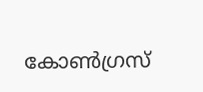കോൺഗ്രസ്‌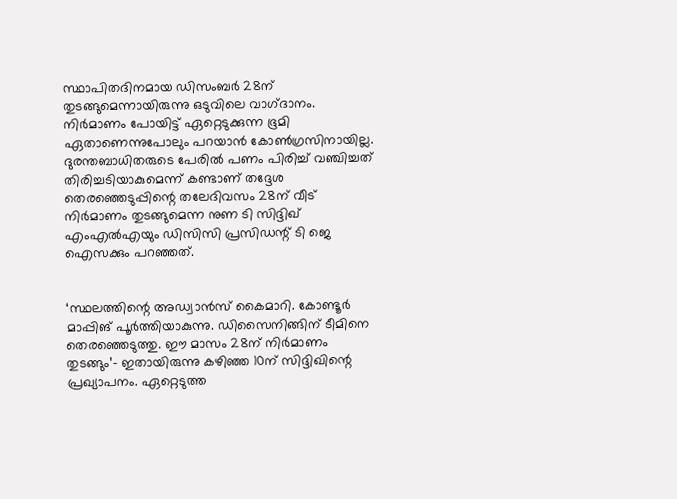സ്ഥാപിതദിനമായ ഡിസംബർ 28ന്‌ തുടങ്ങുമെന്നായിരുന്നു ഒടുവിലെ വാഗ്‌ദാനം. നിർമാണം പോയിട്ട്‌ ഏറ്റെടുക്കുന്ന ഭൂമി ഏതാണെന്നുപോലും പറയാൻ കോൺഗ്രസിനായില്ല. ദുരന്തബാധിതരുടെ പേരിൽ പണം പിരിച്ച്‌ വഞ്ചിച്ചത്‌ തിരിച്ചടിയാകുമെന്ന്‌ കണ്ടാണ്‌ തദ്ദേശ തെരഞ്ഞെടുപ്പിന്റെ തലേദിവസം 28ന്‌ വീട്‌ നിർമാണം തുടങ്ങുമെന്ന നുണ ടി സിദ്ദിഖ്‌ എംഎൽഎയും ഡിസിസി പ്രസിഡന്റ്‌ ടി ജെ ഐസക്കും പറഞ്ഞത്‌.


‘സ്ഥലത്തിന്റെ അഡ്വാൻസ്‌ കൈമാറി. കോണ്ടൂർ മാപ്പിങ് പൂർത്തിയാകുന്നു. ഡിസൈനിങ്ങിന്‌ ടീമിനെ തെരഞ്ഞെടുത്തു. ഇ‍ൗ മാസം 28ന്‌ നിർമാണം തുടങ്ങും’– ഇതായിരുന്നു കഴിഞ്ഞ 10ന്‌ സിദ്ദിഖിന്റെ പ്രഖ്യാപനം. ഏറ്റെടുത്ത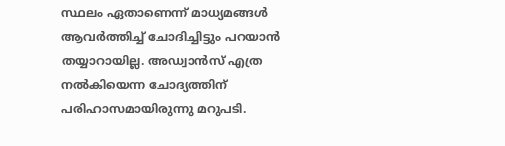സ്ഥലം ഏതാണെന്ന്‌ മാധ്യമങ്ങൾ ആവർത്തിച്ച്‌ ചോദിച്ചിട്ടും പറയാൻ തയ്യാറായില്ല. അഡ്വാൻസ്‌ എത്ര നൽകിയെന്ന ചോദ്യത്തിന്‌ പരിഹാസമായിരുന്നു മറുപടി.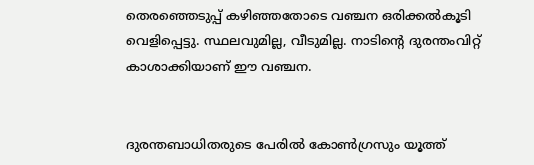തെരഞ്ഞെടുപ്പ്‌ കഴിഞ്ഞതോടെ വഞ്ചന ഒരിക്കൽകൂടി വെളിപ്പെട്ടു. സ്ഥലവുമില്ല, വീടുമില്ല. നാടിന്റെ ദുരന്തംവിറ്റ്‌ കാശാക്കിയാണ്‌ ഇ‍ൗ വഞ്ചന.


ദുരന്തബാധിതരുടെ പേരിൽ കോൺഗ്രസും യൂത്ത്‌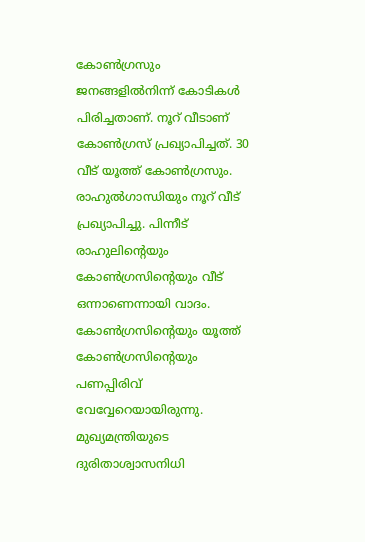കോൺഗ്രസും ജനങ്ങളിൽനിന്ന്‌ കോടികൾ പിരിച്ചതാണ്‌. നൂറ്‌ വീടാണ്‌ കോൺഗ്രസ്‌ പ്രഖ്യാപിച്ചത്‌. 30 വീട്‌ യൂത്ത്‌ കോൺഗ്രസും. രാഹുൽഗാന്ധിയും നൂറ്‌ വീട്‌ പ്രഖ്യാപിച്ചു. പിന്നീട്‌ രാഹുലിന്റെയും കോൺഗ്രസിന്റെയും വീട്‌ ഒന്നാണെന്നായി വാദം. കോൺഗ്രസിന്റെയും യൂത്ത്‌ കോൺഗ്രസിന്റെയും പണപ്പിരിവ്‌ വേവ്വേറെയായിരുന്നു. മുഖ്യമന്ത്രിയുടെ ദുരിതാശ്വാസനിധി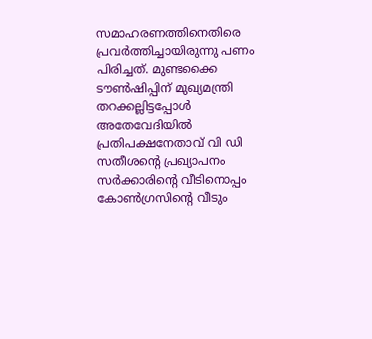സമാഹരണത്തിനെതിരെ പ്രവർത്തിച്ചായിരുന്നു പണം പിരിച്ചത്‌. മുണ്ടക്കൈ ട‍ൗൺഷിപ്പിന്‌ മുഖ്യമന്ത്രി തറക്കല്ലിട്ടപ്പോൾ അതേവേദിയിൽ പ്രതിപക്ഷനേതാവ്‌ വി ഡി സതീശന്റെ പ്രഖ്യാപനം സർക്കാരിന്റെ വീടിനൊപ്പം കോൺഗ്രസിന്റെ വീടും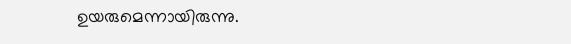ഉയരുമെന്നായിരുന്നു.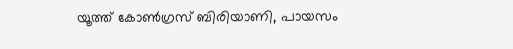യൂത്ത്‌ കോൺഗ്രസ്‌ ബിരിയാണി, പായസം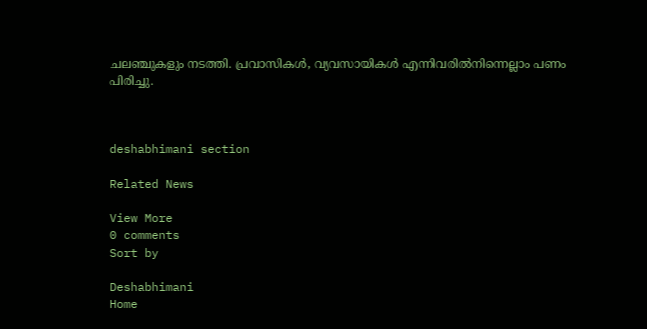ചലഞ്ചുകളും നടത്തി. പ്രവാസികൾ, വ്യവസായികൾ എന്നിവരിൽനിന്നെല്ലാം പണം പിരിച്ചു.



deshabhimani section

Related News

View More
0 comments
Sort by

Deshabhimani
Home